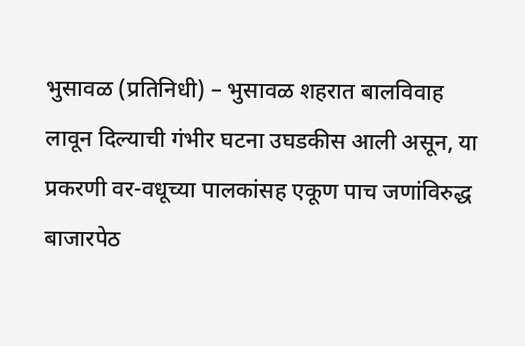भुसावळ (प्रतिनिधी) – भुसावळ शहरात बालविवाह लावून दिल्याची गंभीर घटना उघडकीस आली असून, या प्रकरणी वर-वधूच्या पालकांसह एकूण पाच जणांविरुद्ध बाजारपेठ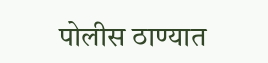पोलीस ठाण्यात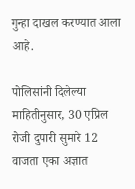गुन्हा दाखल करण्यात आला आहे.

पोलिसांनी दिलेल्या माहितीनुसार, 30 एप्रिल रोजी दुपारी सुमारे 12 वाजता एका अज्ञात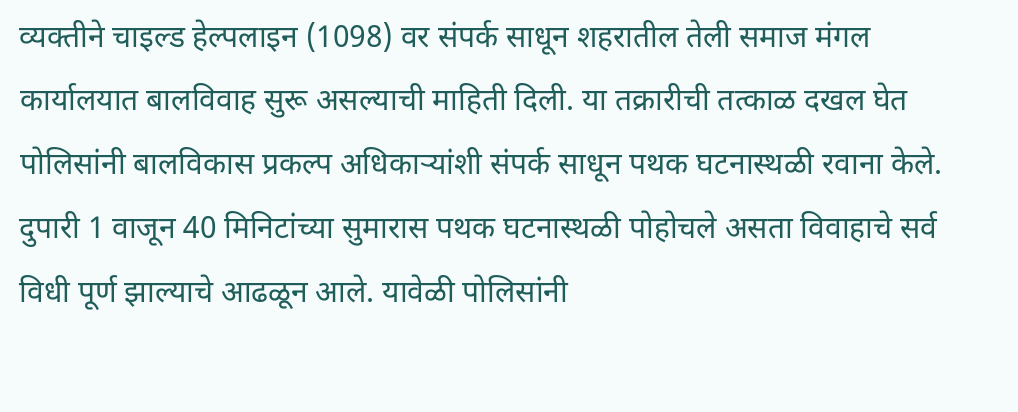व्यक्तीने चाइल्ड हेल्पलाइन (1098) वर संपर्क साधून शहरातील तेली समाज मंगल कार्यालयात बालविवाह सुरू असल्याची माहिती दिली. या तक्रारीची तत्काळ दखल घेत पोलिसांनी बालविकास प्रकल्प अधिकाऱ्यांशी संपर्क साधून पथक घटनास्थळी रवाना केले.
दुपारी 1 वाजून 40 मिनिटांच्या सुमारास पथक घटनास्थळी पोहोचले असता विवाहाचे सर्व विधी पूर्ण झाल्याचे आढळून आले. यावेळी पोलिसांनी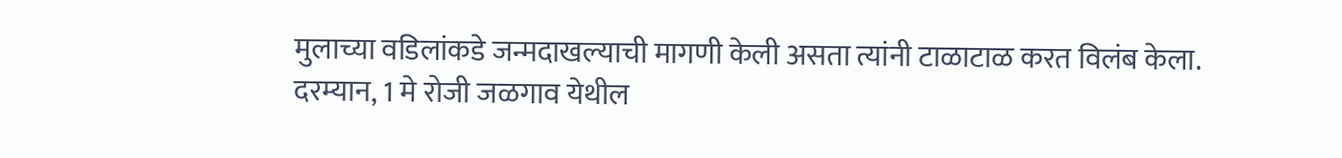मुलाच्या वडिलांकडे जन्मदाखल्याची मागणी केली असता त्यांनी टाळाटाळ करत विलंब केला.
दरम्यान, 1 मे रोजी जळगाव येथील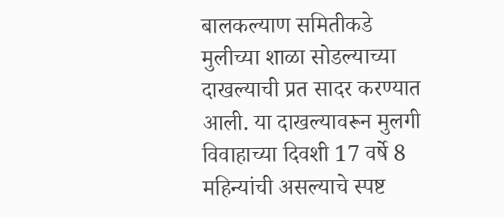बालकल्याण समितीकडे मुलीच्या शाळा सोडल्याच्या दाखल्याची प्रत सादर करण्यात आली. या दाखल्यावरून मुलगी विवाहाच्या दिवशी 17 वर्षे 8 महिन्यांची असल्याचे स्पष्ट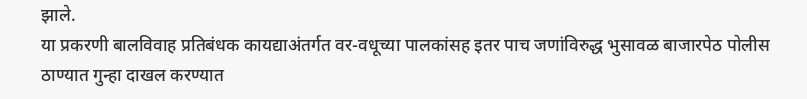झाले.
या प्रकरणी बालविवाह प्रतिबंधक कायद्याअंतर्गत वर-वधूच्या पालकांसह इतर पाच जणांविरुद्ध भुसावळ बाजारपेठ पोलीस ठाण्यात गुन्हा दाखल करण्यात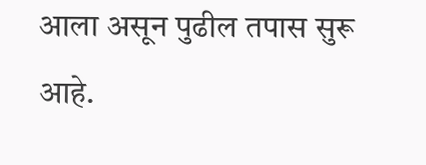आला असून पुढील तपास सुरू आहे.